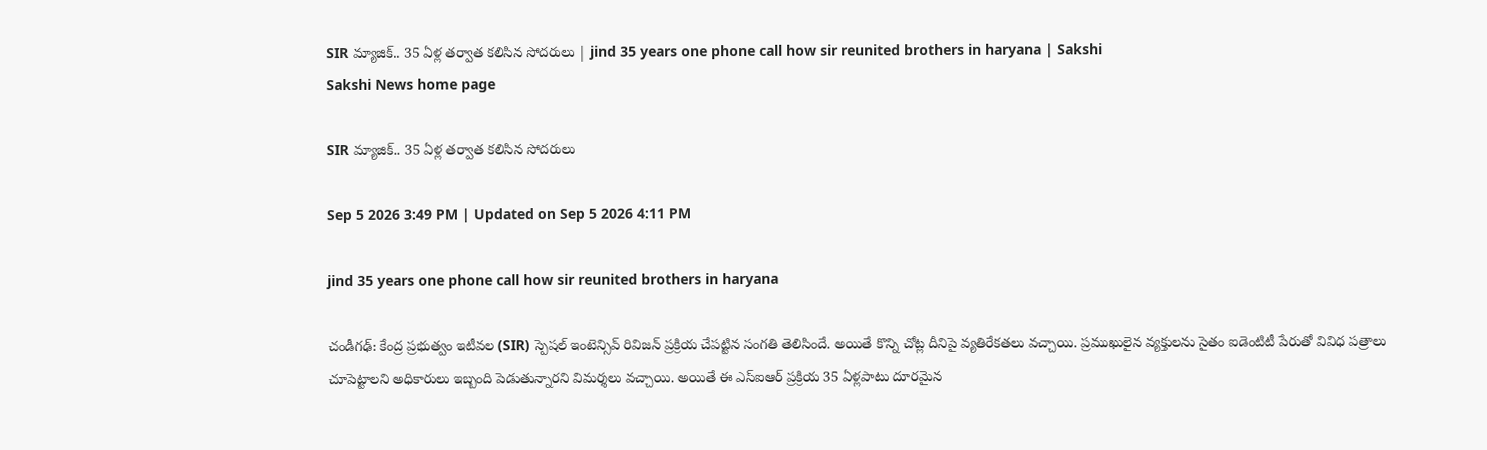SIR మ్యాజిక్‌.. 35 ఏళ్ల తర్వాత కలిసిన సోదరులు | jind 35 years one phone call how sir reunited brothers in haryana | Sakshi
Sakshi News home page

SIR మ్యాజిక్‌.. 35 ఏళ్ల తర్వాత కలిసిన సోదరులు

Sep 5 2026 3:49 PM | Updated on Sep 5 2026 4:11 PM

jind 35 years one phone call how sir reunited brothers in haryana

చండీగఢ్: కేంద్ర ప్రభుత్వం ఇటీవల (SIR) స్పెషల్‌ ఇంటెన్సివ్‌ రివిజన్ ప్రక్రియ చేపట్టిన సంగతి తెలిసిందే. అయితే కొన్ని చోట్ల దీనిపై వ్యతిరేకతలు వచ్చాయి. ప్రముఖులైన వ్యక్తులను సైతం ఐడెంటిటీ పేరుతో వివిధ పత్రాలు చూపెట్టాలని అధికారులు ఇబ్బంది పెడుతున్నారని విమర్శలు వచ్చాయి. అయితే ఈ ఎస్‌ఐఆర్ ప్రక్రియ 35 ఏళ్లపాటు దూరమైన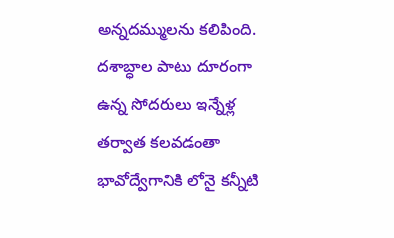అన్నదమ్ములను కలిపింది. దశాబ్ధాల పాటు దూరంగా ఉన్న సోదరులు ఇన్నేళ్ల తర్వాత కలవడంతా భావోద్వేగానికి లోనై కన్నీటి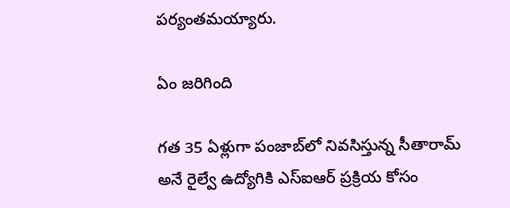పర్యంతమయ్యారు.

ఏం జరిగింది

గత 35 ఏళ్లుగా పంజాబ్‌లో నివసిస్తున్న సీతారామ్ అనే రైల్వే ఉద్యోగికి ఎస్‌ఐఆర్‌ ప్రక్రియ కోసం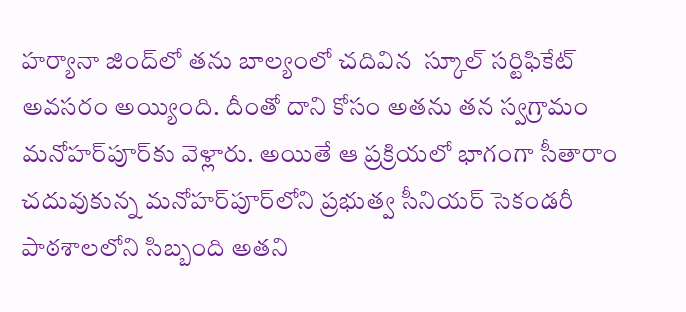హర్యానా జింద్‌లో తను బాల్యంలో చదివిన  స్కూల్ సర్టిఫికేట్‌ అవసరం అయ్యింది. దీంతో దాని కోసం అతను తన స్వగ్రామం మనోహర్‌పూర్‌కు వెళ్లారు. అయితే ఆ ప్రక్రియలో భాగంగా సీతారాం చదువుకున్న మనోహర్‌పూర్‌లోని ప్రభుత్వ సీనియర్ సెకండరీ పాఠశాలలోని సిబ్బంది అతని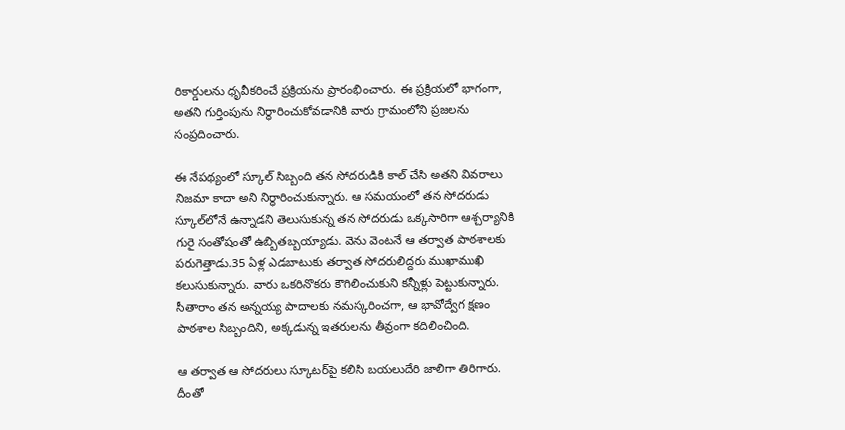రికార్డులను ధృవీకరించే ప్రక్రియను ప్రారంభించారు. ఈ ప్రక్రియలో భాగంగా, అతని గుర్తింపును నిర్ధారించుకోవడానికి వారు గ్రామంలోని ప్రజలను సంప్రదించారు.

ఈ నేపథ్యంలో స్కూల్‌ సిబ్బంది తన సోదరుడికి కాల్‌ చేసి అతని వివరాలు నిజమా కాదా అని నిర్ధారించుకున్నారు. ఆ సమయంలో తన సోదరుడు స్కూల్‌లోనే ఉన్నాడని తెలుసుకున్న తన సోదరుడు ఒక్కసారిగా ఆశ్చర్యానికి గురై సంతోషంతో ఉబ్బితబ్బయ్యాడు. వెను వెంటనే ఆ తర్వాత పాఠశాలకు పరుగెత్తాడు.35 ఏళ్ల ఎడబాటుకు తర్వాత సోదరులిద్దరు ముఖాముఖి కలుసుకున్నారు. వారు ఒకరినొకరు కౌగిలించుకుని కన్నీళ్లు పెట్టుకున్నారు. సీతారాం తన అన్నయ్య పాదాలకు నమస్కరించగా, ఆ భావోద్వేగ క్షణం పాఠశాల సిబ్బందిని, అక్కడున్న ఇతరులను తీవ్రంగా కదిలించింది.

ఆ తర్వాత ఆ సోదరులు స్కూటర్‌పై కలిసి బయలుదేరి జాలిగా తిరిగారు. దీంతో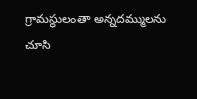గ్రామస్థులంతా ‍అన్నదమ్ములను చూసి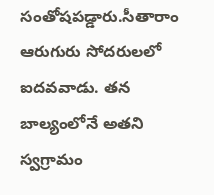సంతోషపడ్డారు.సీతారాం ఆరుగురు సోదరులలో ఐదవవాడు. తన బాల్యంలోనే అతని స్వగ్రామం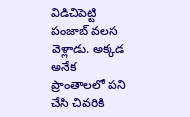విడిచిపెట్టి పంజాబ్‌ వలస వెళ్లాడు. అక్కడ అనేక ప్రాంతాలలో పని చేసి చివరికి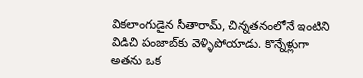వికలాంగుడైన సీతారామ్, చిన్నతనంలోనే ఇంటిని విడిచి పంజాబ్‌కు వెళ్ళిపోయాడు. కొన్నేళ్లుగా అతను ఒక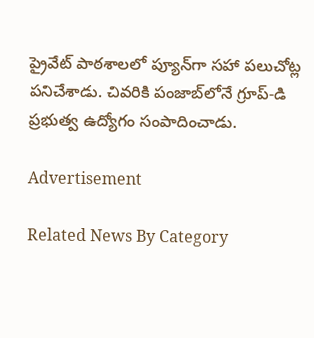ప్రైవేట్ పాఠశాలలో ప్యూన్‌గా సహా పలుచోట్ల పనిచేశాడు. చివరికి పంజాబ్‌లోనే గ్రూప్-డి ప్రభుత్వ ఉద్యోగం సంపాదించాడు.

Advertisement

Related News By Category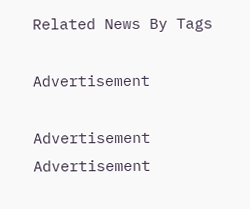Related News By Tags

Advertisement

Advertisement
Advertisement